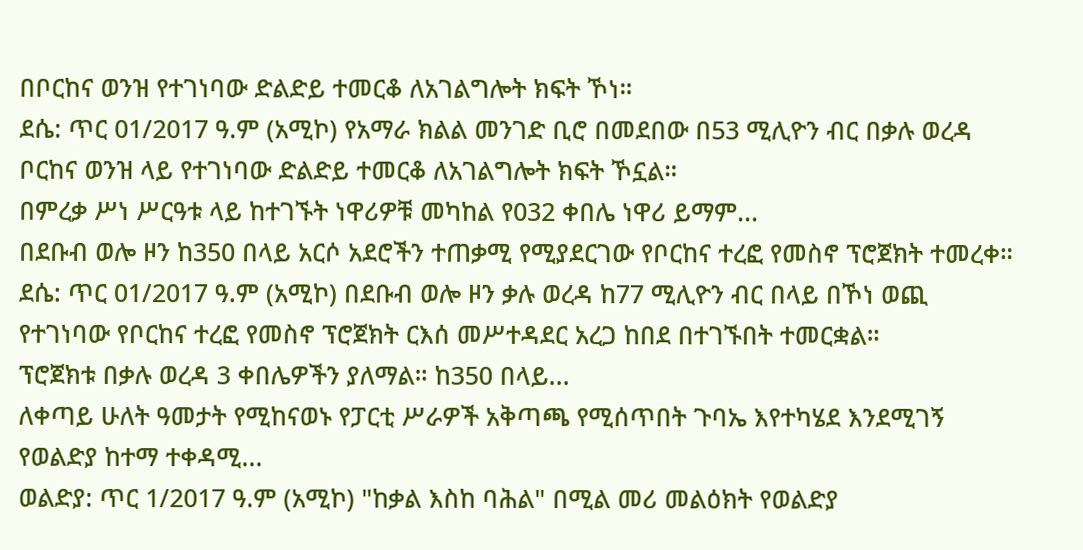በቦርከና ወንዝ የተገነባው ድልድይ ተመርቆ ለአገልግሎት ክፍት ኾነ።
ደሴ: ጥር 01/2017 ዓ.ም (አሚኮ) የአማራ ክልል መንገድ ቢሮ በመደበው በ53 ሚሊዮን ብር በቃሉ ወረዳ ቦርከና ወንዝ ላይ የተገነባው ድልድይ ተመርቆ ለአገልግሎት ክፍት ኾኗል።
በምረቃ ሥነ ሥርዓቱ ላይ ከተገኙት ነዋሪዎቹ መካከል የ032 ቀበሌ ነዋሪ ይማም...
በደቡብ ወሎ ዞን ከ350 በላይ አርሶ አደሮችን ተጠቃሚ የሚያደርገው የቦርከና ተረፎ የመስኖ ፕሮጀክት ተመረቀ።
ደሴ: ጥር 01/2017 ዓ.ም (አሚኮ) በደቡብ ወሎ ዞን ቃሉ ወረዳ ከ77 ሚሊዮን ብር በላይ በኾነ ወጪ የተገነባው የቦርከና ተረፎ የመስኖ ፕሮጀክት ርእሰ መሥተዳደር አረጋ ከበደ በተገኙበት ተመርቋል።
ፕሮጀክቱ በቃሉ ወረዳ 3 ቀበሌዎችን ያለማል። ከ350 በላይ...
ለቀጣይ ሁለት ዓመታት የሚከናወኑ የፓርቲ ሥራዎች አቅጣጫ የሚሰጥበት ጉባኤ እየተካሄደ እንደሚገኝ የወልድያ ከተማ ተቀዳሚ...
ወልድያ: ጥር 1/2017 ዓ.ም (አሚኮ) "ከቃል እስከ ባሕል" በሚል መሪ መልዕክት የወልድያ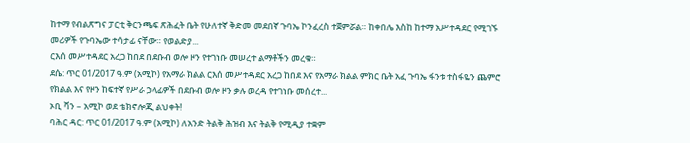ከተማ የብልጽግና ፓርቲ ቅርንጫፍ ጽሕፈት ቤት የሁለተኛ ቅድመ መደበኛ ጉባኤ ኮንፈረስ ተጀምሯል። ከቀበሌ እስከ ከተማ አሥተዳደር የሚገኙ መሪዎች የጉባኤው ተሳታፊ ናቸው። የወልድያ...
ርእሰ መሥተዳደር አረጋ ከበደ በደቡብ ወሎ ዞን የተገነቡ መሠረተ ልማቶችን መረቁ።
ደሴ: ጥር 01/2017 ዓ.ም (አሚኮ) የአማራ ክልል ርእሰ መሥተዳደር አረጋ ከበደ እና የአማራ ክልል ምክር ቤት አፈ ጉባኤ ፋንቱ ተስፋዬን ጨምሮ የክልል እና የዞን ከፍተኛ የሥራ ኃላፊዎች በደቡብ ወሎ ዞን ቃሉ ወረዳ የተገነቡ መሰረተ...
ኦቢ ቫን – አሚኮ ወደ ቴክኖሎጂ ልህቀት!
ባሕር ዳር: ጥር 01/2017 ዓ.ም (አሚኮ) ለአንድ ትልቅ ሕዝብ እና ትልቅ የሚዲያ ተቋም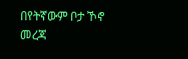በየትኛውም ቦታ ኾኖ መረጃ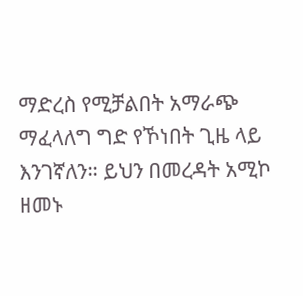ማድረስ የሚቻልበት አማራጭ ማፈላለግ ግድ የኾነበት ጊዜ ላይ እንገኛለን። ይህን በመረዳት አሚኮ ዘመኑ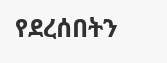የደረሰበትን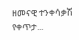ዘመናዊ ተንቀሳቃሽ የቀጥታ...